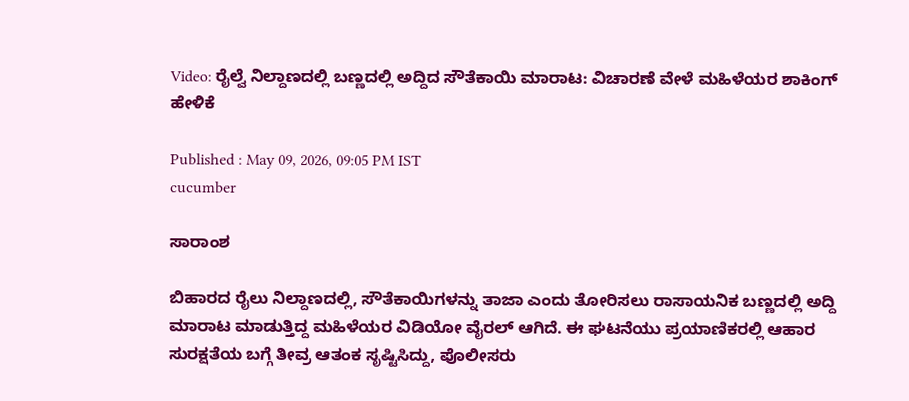Video: ರೈಲ್ವೆ ನಿಲ್ದಾಣದಲ್ಲಿ ಬಣ್ಣದಲ್ಲಿ ಅದ್ದಿದ ಸೌತೆಕಾಯಿ ಮಾರಾಟ: ವಿಚಾರಣೆ ವೇಳೆ ಮಹಿಳೆಯರ ಶಾಕಿಂಗ್ ಹೇಳಿಕೆ

Published : May 09, 2026, 09:05 PM IST
cucumber

ಸಾರಾಂಶ

ಬಿಹಾರದ ರೈಲು ನಿಲ್ದಾಣದಲ್ಲಿ, ಸೌತೆಕಾಯಿಗಳನ್ನು ತಾಜಾ ಎಂದು ತೋರಿಸಲು ರಾಸಾಯನಿಕ ಬಣ್ಣದಲ್ಲಿ ಅದ್ದಿ ಮಾರಾಟ ಮಾಡುತ್ತಿದ್ದ ಮಹಿಳೆಯರ ವಿಡಿಯೋ ವೈರಲ್ ಆಗಿದೆ. ಈ ಘಟನೆಯು ಪ್ರಯಾಣಿಕರಲ್ಲಿ ಆಹಾರ ಸುರಕ್ಷತೆಯ ಬಗ್ಗೆ ತೀವ್ರ ಆತಂಕ ಸೃಷ್ಟಿಸಿದ್ದು, ಪೊಲೀಸರು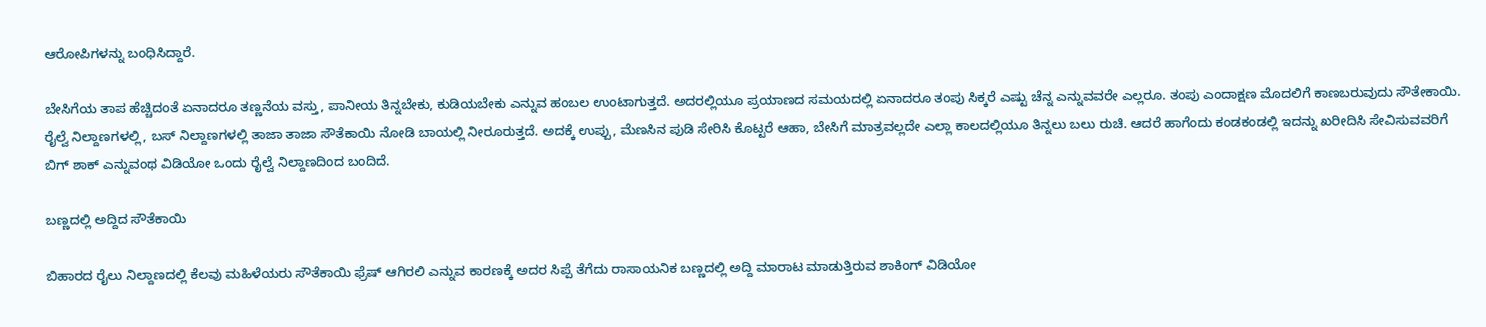ಆರೋಪಿಗಳನ್ನು ಬಂಧಿಸಿದ್ದಾರೆ.

ಬೇಸಿಗೆಯ ತಾಪ ಹೆಚ್ಚಿದಂತೆ ಏನಾದರೂ ತಣ್ಣನೆಯ ವಸ್ತು, ಪಾನೀಯ ತಿನ್ನಬೇಕು, ಕುಡಿಯಬೇಕು ಎನ್ನುವ ಹಂಬಲ ಉಂಟಾಗುತ್ತದೆ. ಅದರಲ್ಲಿಯೂ ಪ್ರಯಾಣದ ಸಮಯದಲ್ಲಿ ಏನಾದರೂ ತಂಪು ಸಿಕ್ಕರೆ ಎಷ್ಟು ಚೆನ್ನ ಎನ್ನುವವರೇ ಎಲ್ಲರೂ. ತಂಪು ಎಂದಾಕ್ಷಣ ಮೊದಲಿಗೆ ಕಾಣಬರುವುದು ಸೌತೇಕಾಯಿ. ರೈಲ್ವೆ ನಿಲ್ದಾಣಗಳಲ್ಲಿ, ಬಸ್ ನಿಲ್ದಾಣಗಳಲ್ಲಿ ತಾಜಾ ತಾಜಾ ಸೌತೆಕಾಯಿ ನೋಡಿ ಬಾಯಲ್ಲಿ ನೀರೂರುತ್ತದೆ. ಅದಕ್ಕೆ ಉಪ್ಪು, ಮೆಣಸಿನ ಪುಡಿ ಸೇರಿಸಿ ಕೊಟ್ಟರೆ ಆಹಾ, ಬೇಸಿಗೆ ಮಾತ್ರವಲ್ಲದೇ ಎಲ್ಲಾ ಕಾಲದಲ್ಲಿಯೂ ತಿನ್ನಲು ಬಲು ರುಚಿ. ಆದರೆ ಹಾಗೆಂದು ಕಂಡಕಂಡಲ್ಲಿ ಇದನ್ನು ಖರೀದಿಸಿ ಸೇವಿಸುವವರಿಗೆ ಬಿಗ್ ಶಾಕ್ ಎನ್ನುವಂಥ ವಿಡಿಯೋ ಒಂದು ರೈಲ್ವೆ ನಿಲ್ದಾಣದಿಂದ ಬಂದಿದೆ.

ಬಣ್ಣದಲ್ಲಿ ಅದ್ದಿದ ಸೌತೆಕಾಯಿ

ಬಿಹಾರದ ರೈಲು ನಿಲ್ದಾಣದಲ್ಲಿ ಕೆಲವು ಮಹಿಳೆಯರು ಸೌತೆಕಾಯಿ ಫ್ರೆಷ್ ಆಗಿರಲಿ ಎನ್ನುವ ಕಾರಣಕ್ಕೆ ಅದರ ಸಿಪ್ಪೆ ತೆಗೆದು ರಾಸಾಯನಿಕ ಬಣ್ಣದಲ್ಲಿ ಅದ್ದಿ ಮಾರಾಟ ಮಾಡುತ್ತಿರುವ ಶಾಕಿಂಗ್ ವಿಡಿಯೋ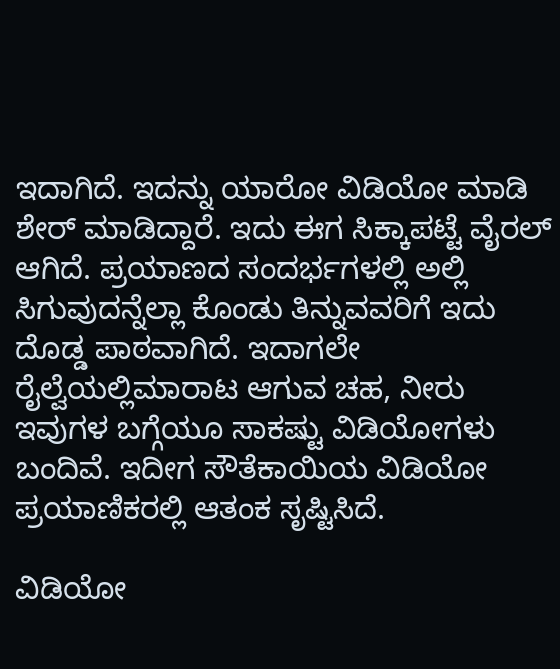ಇದಾಗಿದೆ. ಇದನ್ನು ಯಾರೋ ವಿಡಿಯೋ ಮಾಡಿ ಶೇರ್ ಮಾಡಿದ್ದಾರೆ. ಇದು ಈಗ ಸಿಕ್ಕಾಪಟ್ಟೆ ವೈರಲ್ ಆಗಿದೆ. ಪ್ರಯಾಣದ ಸಂದರ್ಭಗಳಲ್ಲಿ ಅಲ್ಲಿ ಸಿಗುವುದನ್ನೆಲ್ಲಾ ಕೊಂಡು ತಿನ್ನುವವರಿಗೆ ಇದು ದೊಡ್ಡ ಪಾಠವಾಗಿದೆ. ಇದಾಗಲೇ ರೈಲ್ವೆಯಲ್ಲಿಮಾರಾಟ ಆಗುವ ಚಹ, ನೀರು ಇವುಗಳ ಬಗ್ಗೆಯೂ ಸಾಕಷ್ಟು ವಿಡಿಯೋಗಳು ಬಂದಿವೆ. ಇದೀಗ ಸೌತೆಕಾಯಿಯ ವಿಡಿಯೋ ಪ್ರಯಾಣಿಕರಲ್ಲಿ ಆತಂಕ ಸೃಷ್ಟಿಸಿದೆ.

ವಿಡಿಯೋ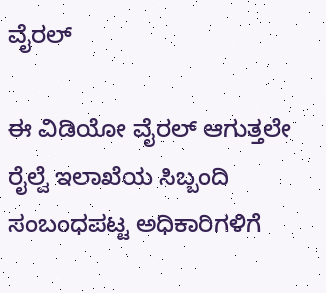ವೈರಲ್

ಈ ವಿಡಿಯೋ ವೈರಲ್ ಆಗುತ್ತಲೇ ರೈಲ್ವೆ ಇಲಾಖೆಯ ಸಿಬ್ಬಂದಿ ಸಂಬಂಧಪಟ್ಟ ಅಧಿಕಾರಿಗಳಿಗೆ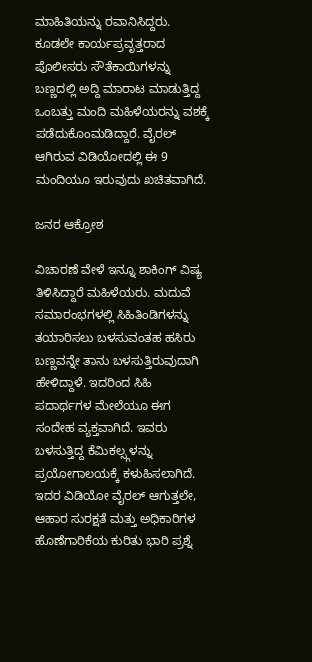ಮಾಹಿತಿಯನ್ನು ರವಾನಿಸಿದ್ದರು. ಕೂಡಲೇ ಕಾರ್ಯಪ್ರವೃತ್ತರಾದ ಪೊಲೀಸರು ಸೌತೆಕಾಯಿಗಳನ್ನು ಬಣ್ಣದಲ್ಲಿ ಅದ್ದಿ ಮಾರಾಟ ಮಾಡುತ್ತಿದ್ದ ಒಂಬತ್ತು ಮಂದಿ ಮಹಿಳೆಯರನ್ನು ವಶಕ್ಕೆ ಪಡೆದುಕೊಂಮಡಿದ್ದಾರೆ. ವೈರಲ್ ಆಗಿರುವ ವಿಡಿಯೋದಲ್ಲಿ ಈ 9 ಮಂದಿಯೂ ಇರುವುದು ಖಚಿತವಾಗಿದೆ.

ಜನರ ಆಕ್ರೋಶ

ವಿಚಾರಣೆ ವೇಳೆ ಇನ್ನೂ ಶಾಕಿಂಗ್ ವಿಷ್ಯ ತಿಳಿಸಿದ್ದಾರೆ ಮಹಿಳೆಯರು. ಮದುವೆ ಸಮಾರಂಭಗಳಲ್ಲಿ ಸಿಹಿತಿಂಡಿಗಳನ್ನು ತಯಾರಿಸಲು ಬಳಸುವಂತಹ ಹಸಿರು ಬಣ್ಣವನ್ನೇ ತಾನು ಬಳಸುತ್ತಿರುವುದಾಗಿ ಹೇಳಿದ್ದಾಳೆ. ಇದರಿಂದ ಸಿಹಿ ಪದಾರ್ಥಗಳ ಮೇಲೆಯೂ ಈಗ ಸಂದೇಹ ವ್ಯಕ್ತವಾಗಿದೆ. ಇವರು ಬಳಸುತ್ತಿದ್ದ ಕೆಮಿಕಲ್ಸ್ಗಳನ್ನು ಪ್ರಯೋಗಾಲಯಕ್ಕೆ ಕಳುಹಿಸಲಾಗಿದೆ. ಇದರ ವಿಡಿಯೋ ವೈರಲ್ ಆಗುತ್ತಲೇ, ಆಹಾರ ಸುರಕ್ಷತೆ ಮತ್ತು ಅಧಿಕಾರಿಗಳ ಹೊಣೆಗಾರಿಕೆಯ ಕುರಿತು ಭಾರಿ ಪ್ರಶ್ನೆ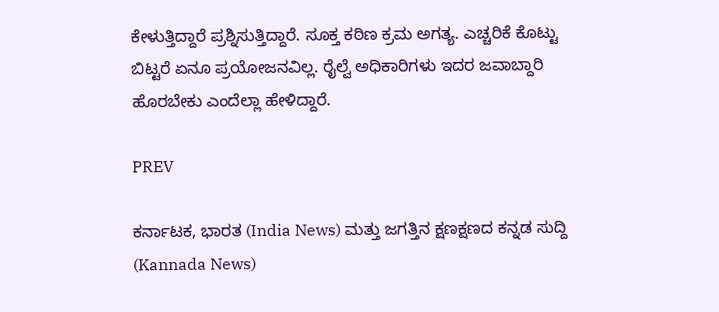ಕೇಳುತ್ತಿದ್ದಾರೆ ಪ್ರಶ್ನಿಸುತ್ತಿದ್ದಾರೆ. ಸೂಕ್ತ ಕಠಿಣ ಕ್ರಮ ಅಗತ್ಯ. ಎಚ್ಚರಿಕೆ ಕೊಟ್ಟು ಬಿಟ್ಟರೆ ಏನೂ ಪ್ರಯೋಜನವಿಲ್ಲ. ರೈಲ್ವೆ ಅಧಿಕಾರಿಗಳು ಇದರ ಜವಾಬ್ದಾರಿ ಹೊರಬೇಕು ಎಂದೆಲ್ಲಾ ಹೇಳಿದ್ದಾರೆ.

PREV

ಕರ್ನಾಟಕ, ಭಾರತ (India News) ಮತ್ತು ಜಗತ್ತಿನ ಕ್ಷಣಕ್ಷಣದ ಕನ್ನಡ ಸುದ್ದಿ (Kannada News)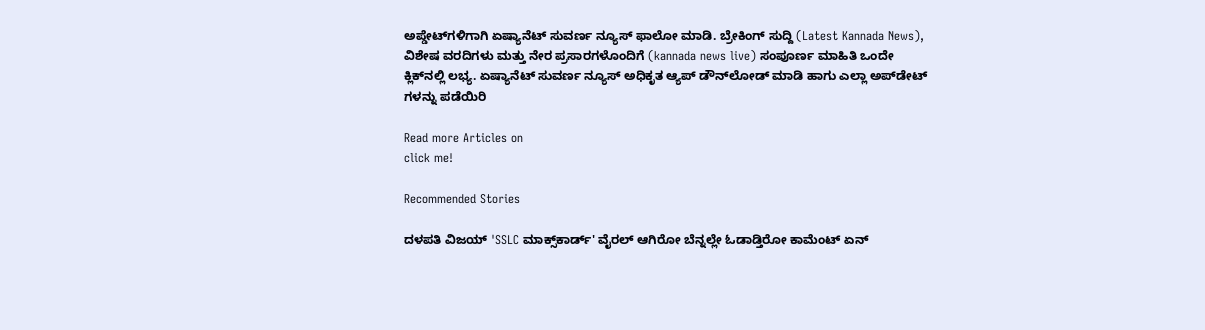ಅಪ್ಡೇಟ್‌ಗಳಿಗಾಗಿ ಏಷ್ಯಾನೆಟ್ ಸುವರ್ಣ ನ್ಯೂಸ್‌ ಫಾಲೋ ಮಾಡಿ. ಬ್ರೇಕಿಂಗ್ ಸುದ್ದಿ (Latest Kannada News), ವಿಶೇಷ ವರದಿಗಳು ಮತ್ತು ನೇರ ಪ್ರಸಾರಗಳೊಂದಿಗೆ (kannada news live) ಸಂಪೂರ್ಣ ಮಾಹಿತಿ ಒಂದೇ ಕ್ಲಿಕ್‌ನಲ್ಲಿ ಲಭ್ಯ. ಏಷ್ಯಾನೆಟ್ ಸುವರ್ಣ ನ್ಯೂಸ್ ಅಧಿಕೃತ ಆ್ಯಪ್ ಡೌನ್‌ಲೋಡ್ ಮಾಡಿ ಹಾಗು ಎಲ್ಲಾ ಅಪ್‌ಡೇಟ್ ಗಳನ್ನು ಪಡೆಯಿರಿ

Read more Articles on
click me!

Recommended Stories

ದಳಪತಿ ವಿಜಯ್ 'SSLC ಮಾಕ್ಸ್‌ಕಾರ್ಡ್' ವೈರಲ್ ಆಗಿರೋ ಬೆನ್ನಲ್ಲೇ ಓಡಾಡ್ತಿರೋ ಕಾಮೆಂಟ್ ಏನ್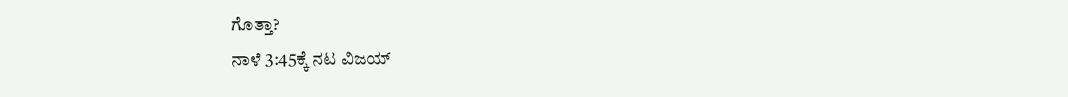ಗೊತ್ತಾ?
ನಾಳೆ 3:45ಕ್ಕೆ ನಟ ವಿಜಯ್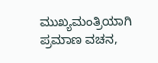ಮುಖ್ಯಮಂತ್ರಿಯಾಗಿ ಪ್ರಮಾಣ ವಚನ,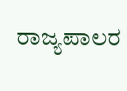ರಾಜ್ಯಪಾಲರ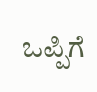ಒಪ್ಪಿಗೆ